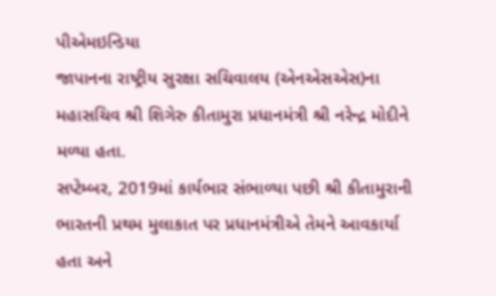પીએમઇન્ડિયા
જાપાનના રાષ્ટ્રીય સુરક્ષા સચિવાલય (એનએસએસ)ના મહાસચિવ શ્રી શિગેરુ કીતામુરા પ્રધાનમંત્રી શ્રી નરેન્દ્ર મોદીને મળ્યા હતા.
સપ્ટેમ્બર, 2019માં કાર્યભાર સંભાળ્યા પછી શ્રી કીતામુરાની ભારતની પ્રથમ મુલાકાત પર પ્રધાનમંત્રીએ તેમને આવકાર્યા હતા અને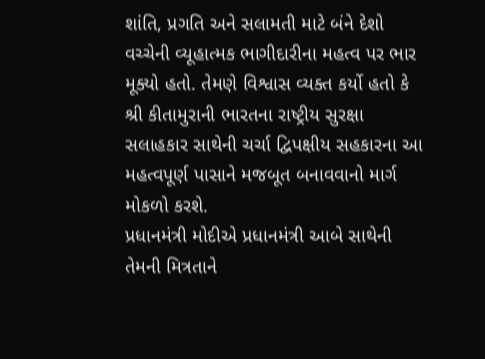શાંતિ, પ્રગતિ અને સલામતી માટે બંને દેશો વચ્ચેની વ્યૂહાત્મક ભાગીદારીના મહત્વ પર ભાર મૂક્યો હતો. તેમણે વિશ્વાસ વ્યક્ત કર્યો હતો કે શ્રી કીતામુરાની ભારતના રાષ્ટ્રીય સુરક્ષા સલાહકાર સાથેની ચર્ચા દ્વિપક્ષીય સહકારના આ મહત્વપૂર્ણ પાસાને મજબૂત બનાવવાનો માર્ગ મોકળો કરશે.
પ્રધાનમંત્રી મોદીએ પ્રધાનમંત્રી આબે સાથેની તેમની મિત્રતાને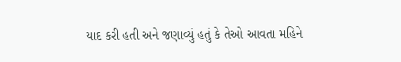યાદ કરી હતી અને જણાવ્યું હતું કે તેઓ આવતા મહિને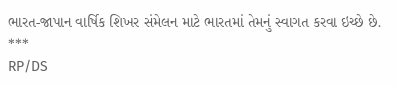ભારત-જાપાન વાર્ષિક શિખર સંમેલન માટે ભારતમાં તેમનું સ્વાગત કરવા ઇચ્છે છે.
***
RP/DS